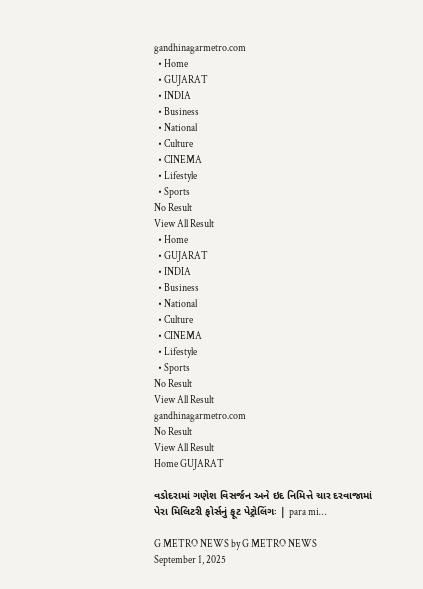gandhinagarmetro.com
  • Home
  • GUJARAT
  • INDIA
  • Business
  • National
  • Culture
  • CINEMA
  • Lifestyle
  • Sports
No Result
View All Result
  • Home
  • GUJARAT
  • INDIA
  • Business
  • National
  • Culture
  • CINEMA
  • Lifestyle
  • Sports
No Result
View All Result
gandhinagarmetro.com
No Result
View All Result
Home GUJARAT

વડોદરામાં ગણેશ વિસર્જન અને ઇદ નિમિત્તે ચાર દરવાજામાં પેરા મિલિટરી ફોર્સનું ફૂટ પેટ્રોલિંગઃ | para mi…

G METRO NEWS by G METRO NEWS
September 1, 2025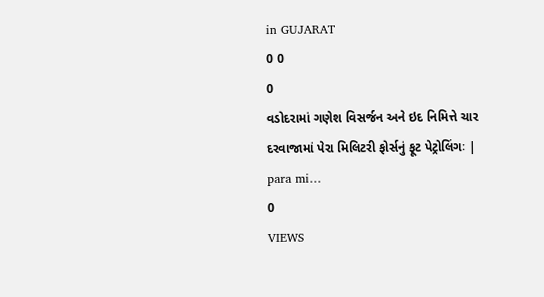in GUJARAT
0 0
0
વડોદરામાં ગણેશ વિસર્જન અને ઇદ નિમિત્તે ચાર દરવાજામાં પેરા મિલિટરી ફોર્સનું ફૂટ પેટ્રોલિંગઃ | para mi…
0
VIEWS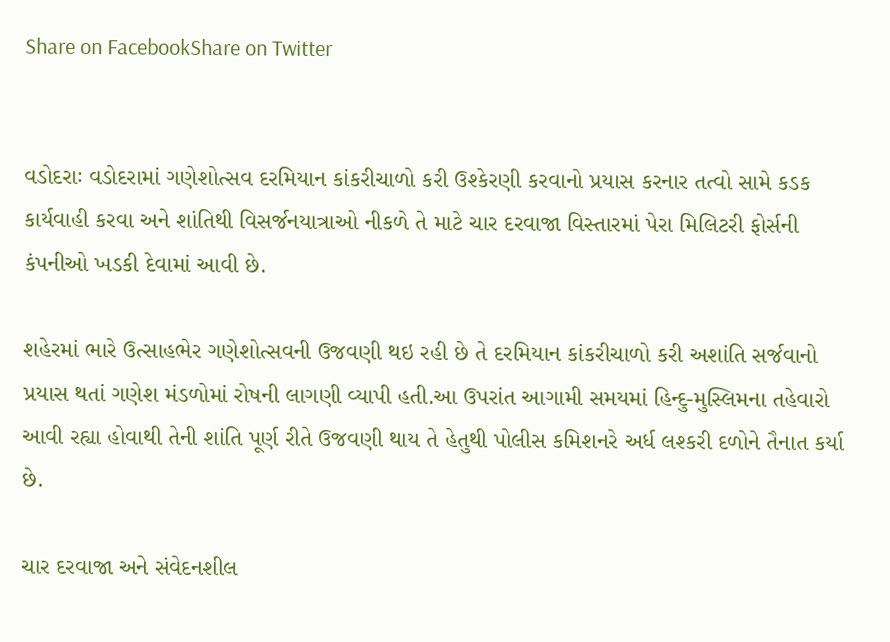Share on FacebookShare on Twitter


વડોદરાઃ વડોદરામાં ગણેશોત્સવ દરમિયાન કાંકરીચાળો કરી ઉશ્કેરણી કરવાનો પ્રયાસ કરનાર તત્વો સામે કડક કાર્યવાહી કરવા અને શાંતિથી વિસર્જનયાત્રાઓ નીકળે તે માટે ચાર દરવાજા વિસ્તારમાં પેરા મિલિટરી ફોર્સની કંપનીઓ ખડકી દેવામાં આવી છે.

શહેરમાં ભારે ઉત્સાહભેર ગણેશોત્સવની ઉજવણી થઇ રહી છે તે દરમિયાન કાંકરીચાળો કરી અશાંતિ સર્જવાનો પ્રયાસ થતાં ગણેશ મંડળોમાં રોષની લાગણી વ્યાપી હતી.આ ઉપરાંત આગામી સમયમાં હિન્દુ-મુસ્લિમના તહેવારો આવી રહ્યા હોવાથી તેની શાંતિ પૂર્ણ રીતે ઉજવણી થાય તે હેતુથી પોલીસ કમિશનરે અર્ધ લશ્કરી દળોને તૈનાત કર્યા છે.

ચાર દરવાજા અને સંવેદનશીલ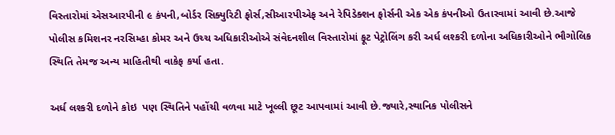વિસ્તારોમાં એસઆરપીની ૯ કંપની,બોર્ડર સિક્યુરિટી ફોર્સ,સીઆરપીએફ અને રેપિડેક્શન ફોર્સની એક એક કંપનીઓ ઉતારવામાં આવી છે.આજે પોલીસ કમિશનર નરસિમ્હા કોમર અને ઉચ્ચ અધિકારીઓએ સંવેદનશીલ વિસ્તારોમાં ફૂટ પેટ્રોલિંગ કરી અર્ધ લશ્કરી દળોના અધિકારીઓને ભૌગોલિક સ્થિતિ તેમજ અન્ય માહિતીથી વાકેફ કર્યા હતા.

અર્ધ લશ્કરી દળોને કોઇ  પણ સ્થિતિને પહોંચી વળવા માટે ખૂલ્લી છૂટ આપવામાં આવી છે.જ્યારે,સ્થાનિક પોલીસને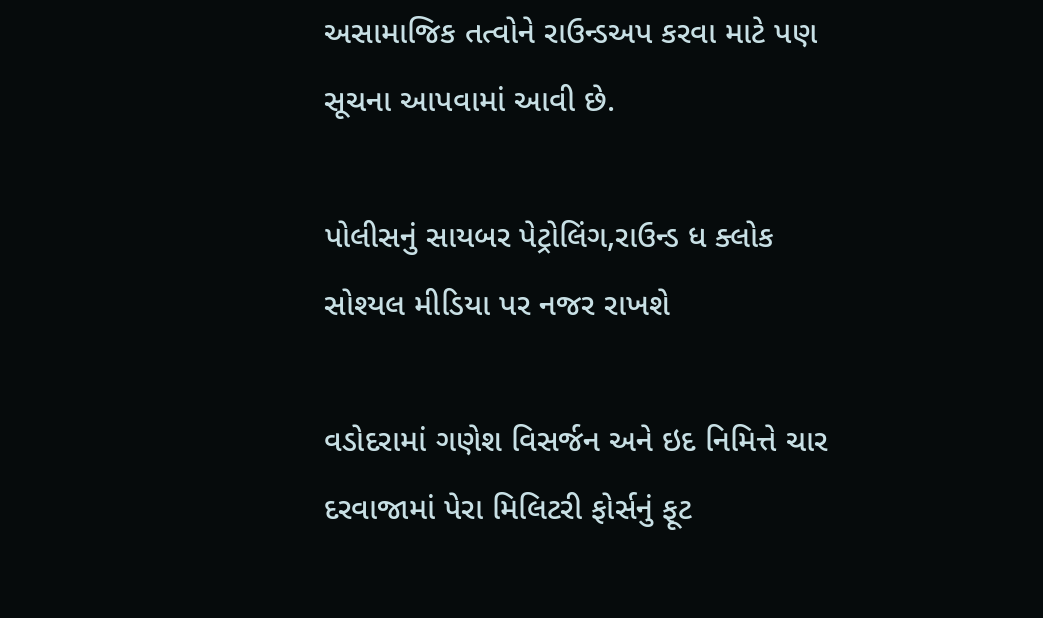અસામાજિક તત્વોને રાઉન્ડઅપ કરવા માટે પણ સૂચના આપવામાં આવી છે.

પોલીસનું સાયબર પેટ્રોલિંગ,રાઉન્ડ ધ ક્લોક સોશ્યલ મીડિયા પર નજર રાખશે

વડોદરામાં ગણેશ વિસર્જન અને ઇદ નિમિત્તે ચાર દરવાજામાં પેરા મિલિટરી ફોર્સનું ફૂટ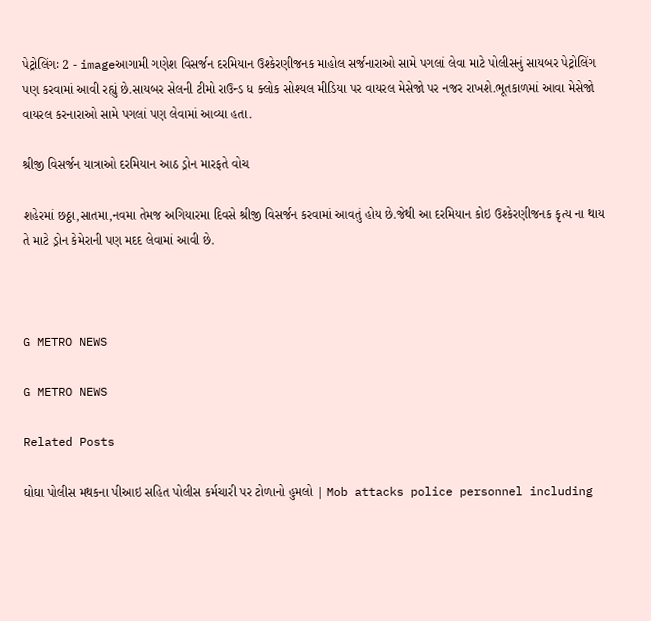પેટ્રોલિંગઃ 2 - imageઆગામી ગણેશ વિસર્જન દરમિયાન ઉશ્કેરણીજનક માહોલ સર્જનારાઓ સામે પગલાં લેવા માટે પોલીસનું સાયબર પેટ્રોલિંગ પણ કરવામાં આવી રહ્યું છે.સાયબર સેલની ટીમો રાઉન્ડ ધ ક્લોક સોશ્યલ મીડિયા પર વાયરલ મેસેજો પર નજર રાખશે.ભૂતકાળમાં આવા મેસેજો વાયરલ કરનારાઓ સામે પગલાં પણ લેવામાં આવ્યા હતા.

શ્રીજી વિસર્જન યાત્રાઓ દરમિયાન આઠ ડ્રોન મારફતે વોચ

શહેરમાં છઠ્ઠા,સાતમા,નવમા તેમજ અગિયારમા દિવસે શ્રીજી વિસર્જન કરવામાં આવતું હોય છે.જેથી આ દરમિયાન કોઇ ઉશ્કેરણીજનક કૃત્ય ના થાય તે માટે ડ્રોન કેમેરાની પણ મદદ લેવામાં આવી છે.



G METRO NEWS

G METRO NEWS

Related Posts

ઘોઘા પોલીસ મથકના પીઆઇ સહિત પોલીસ કર્મચારી પર ટોળાનો હુમલો | Mob attacks police personnel including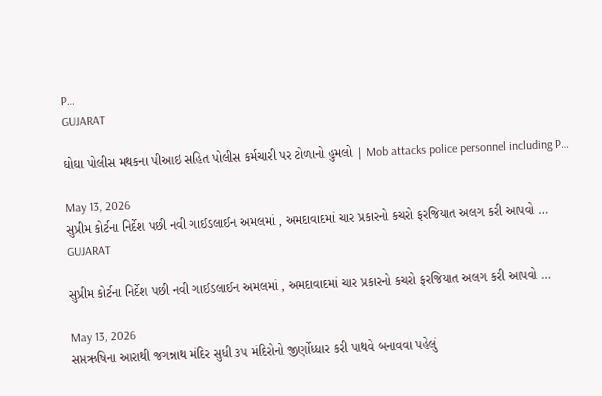P…
GUJARAT

ઘોઘા પોલીસ મથકના પીઆઇ સહિત પોલીસ કર્મચારી પર ટોળાનો હુમલો | Mob attacks police personnel including P…

May 13, 2026
સુપ્રીમ કોર્ટના નિર્દેશ પછી નવી ગાઈડલાઈન અમલમાં , અમદાવાદમાં ચાર પ્રકારનો કચરો ફરજિયાત અલગ કરી આપવો …
GUJARAT

સુપ્રીમ કોર્ટના નિર્દેશ પછી નવી ગાઈડલાઈન અમલમાં , અમદાવાદમાં ચાર પ્રકારનો કચરો ફરજિયાત અલગ કરી આપવો …

May 13, 2026
સપ્તઋષિના આરાથી જગન્નાથ મંદિર સુધી ૩૫ મંદિરોનો જીર્ણોધ્ધાર કરી પાથવે બનાવવા પહેલું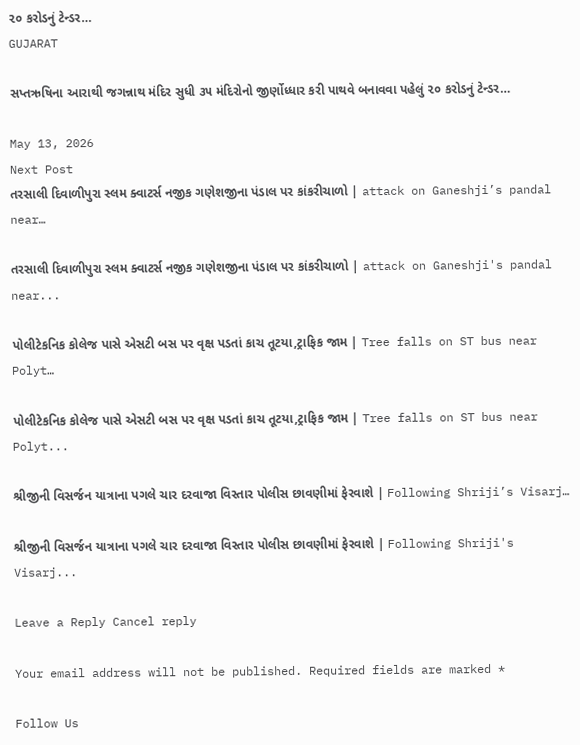૨૦ કરોડનું ટેન્ડર…
GUJARAT

સપ્તઋષિના આરાથી જગન્નાથ મંદિર સુધી ૩૫ મંદિરોનો જીર્ણોધ્ધાર કરી પાથવે બનાવવા પહેલું ૨૦ કરોડનું ટેન્ડર…

May 13, 2026
Next Post
તરસાલી દિવાળીપુરા સ્લમ ક્વાટર્સ નજીક ગણેશજીના પંડાલ પર કાંકરીચાળો | attack on Ganeshji’s pandal near…

તરસાલી દિવાળીપુરા સ્લમ ક્વાટર્સ નજીક ગણેશજીના પંડાલ પર કાંકરીચાળો | attack on Ganeshji's pandal near...

પોલીટેકનિક કોલેજ પાસે એસટી બસ પર વૃક્ષ પડતાં કાચ તૂટયા,ટ્રાફિક જામ | Tree falls on ST bus near Polyt…

પોલીટેકનિક કોલેજ પાસે એસટી બસ પર વૃક્ષ પડતાં કાચ તૂટયા,ટ્રાફિક જામ | Tree falls on ST bus near Polyt...

શ્રીજીની વિસર્જન યાત્રાના પગલે ચાર દરવાજા વિસ્તાર પોલીસ છાવણીમાં ફેરવાશે | Following Shriji’s Visarj…

શ્રીજીની વિસર્જન યાત્રાના પગલે ચાર દરવાજા વિસ્તાર પોલીસ છાવણીમાં ફેરવાશે | Following Shriji's Visarj...

Leave a Reply Cancel reply

Your email address will not be published. Required fields are marked *

Follow Us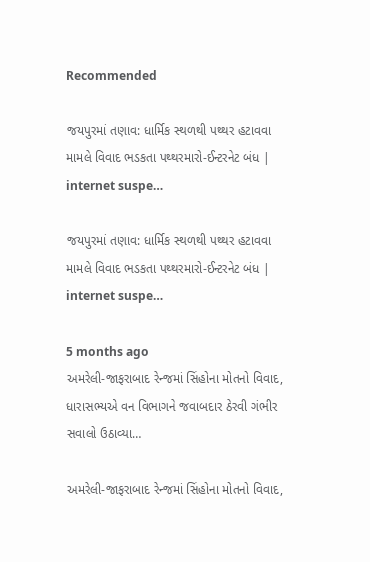Recommended

જયપુરમાં તણાવ: ધાર્મિક સ્થળથી પથ્થર હટાવવા મામલે વિવાદ ભડકતા પથ્થરમારો-ઈન્ટરનેટ બંધ | internet suspe…

જયપુરમાં તણાવ: ધાર્મિક સ્થળથી પથ્થર હટાવવા મામલે વિવાદ ભડકતા પથ્થરમારો-ઈન્ટરનેટ બંધ | internet suspe…

5 months ago
અમરેલી-જાફરાબાદ રેન્જમાં સિંહોના મોતનો વિવાદ, ધારાસભ્યએ વન વિભાગને જવાબદાર ઠેરવી ગંભીર સવાલો ઉઠાવ્યા…

અમરેલી-જાફરાબાદ રેન્જમાં સિંહોના મોતનો વિવાદ,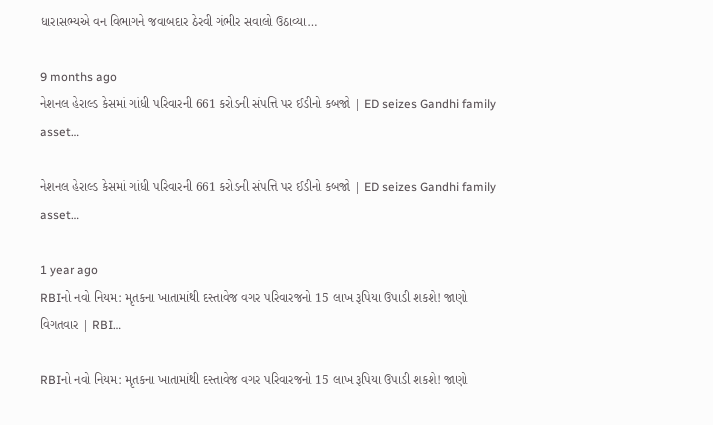ધારાસભ્યએ વન વિભાગને જવાબદાર ઠેરવી ગંભીર સવાલો ઉઠાવ્યા…

9 months ago
નેશનલ હેરાલ્ડ કેસમાં ગાંધી પરિવારની 661 કરોડની સંપત્તિ પર ઈડીનો કબજો | ED seizes Gandhi family asset…

નેશનલ હેરાલ્ડ કેસમાં ગાંધી પરિવારની 661 કરોડની સંપત્તિ પર ઈડીનો કબજો | ED seizes Gandhi family asset…

1 year ago
RBIનો નવો નિયમ: મૃતકના ખાતામાંથી દસ્તાવેજ વગર પરિવારજનો 15 લાખ રૂપિયા ઉપાડી શકશે! જાણો વિગતવાર | RBI…

RBIનો નવો નિયમ: મૃતકના ખાતામાંથી દસ્તાવેજ વગર પરિવારજનો 15 લાખ રૂપિયા ઉપાડી શકશે! જાણો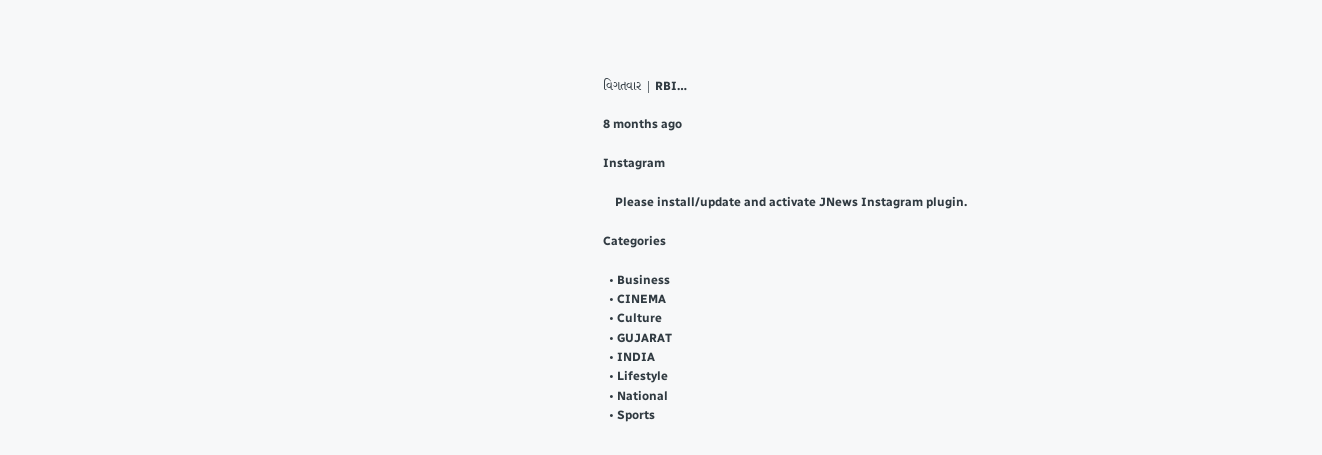વિગતવાર | RBI…

8 months ago

Instagram

    Please install/update and activate JNews Instagram plugin.

Categories

  • Business
  • CINEMA
  • Culture
  • GUJARAT
  • INDIA
  • Lifestyle
  • National
  • Sports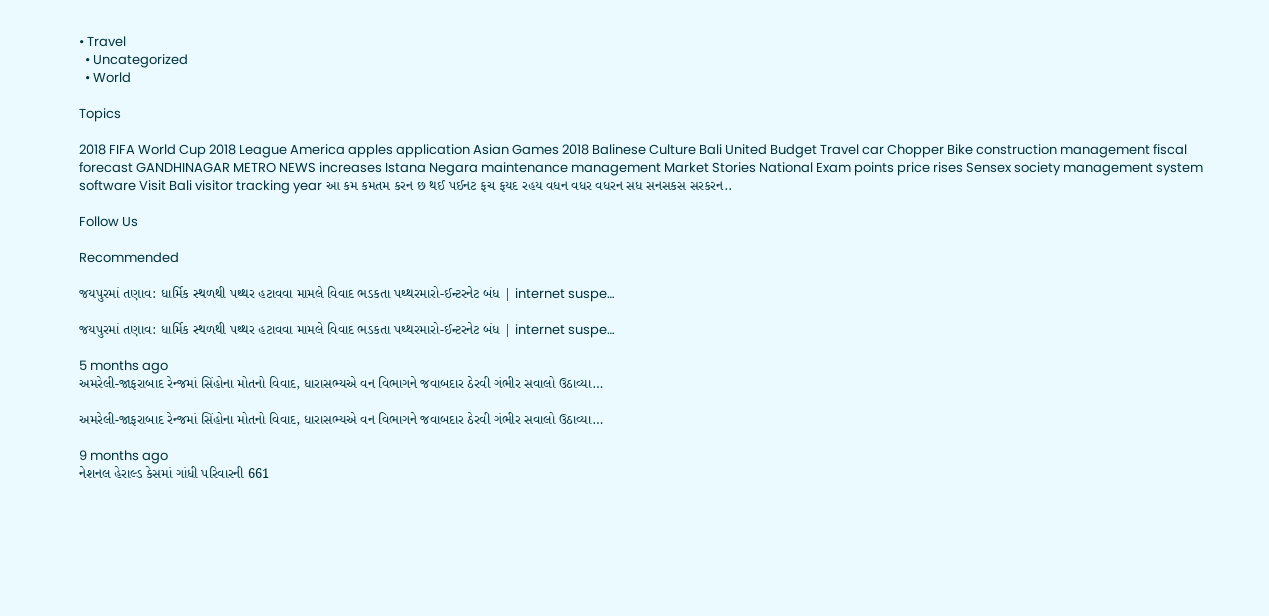• Travel
  • Uncategorized
  • World

Topics

2018 FIFA World Cup 2018 League America apples application Asian Games 2018 Balinese Culture Bali United Budget Travel car Chopper Bike construction management fiscal forecast GANDHINAGAR METRO NEWS increases Istana Negara maintenance management Market Stories National Exam points price rises Sensex society management system software Visit Bali visitor tracking year આ કમ કમતમ કરન છ થઈ પઈનટ ફચ ફયદ રહય વધન વધર વધરન સધ સનસકસ સરકરન..

Follow Us

Recommended

જયપુરમાં તણાવ: ધાર્મિક સ્થળથી પથ્થર હટાવવા મામલે વિવાદ ભડકતા પથ્થરમારો-ઈન્ટરનેટ બંધ | internet suspe…

જયપુરમાં તણાવ: ધાર્મિક સ્થળથી પથ્થર હટાવવા મામલે વિવાદ ભડકતા પથ્થરમારો-ઈન્ટરનેટ બંધ | internet suspe…

5 months ago
અમરેલી-જાફરાબાદ રેન્જમાં સિંહોના મોતનો વિવાદ, ધારાસભ્યએ વન વિભાગને જવાબદાર ઠેરવી ગંભીર સવાલો ઉઠાવ્યા…

અમરેલી-જાફરાબાદ રેન્જમાં સિંહોના મોતનો વિવાદ, ધારાસભ્યએ વન વિભાગને જવાબદાર ઠેરવી ગંભીર સવાલો ઉઠાવ્યા…

9 months ago
નેશનલ હેરાલ્ડ કેસમાં ગાંધી પરિવારની 661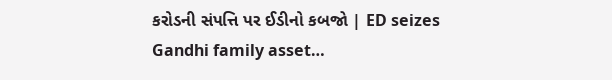કરોડની સંપત્તિ પર ઈડીનો કબજો | ED seizes Gandhi family asset…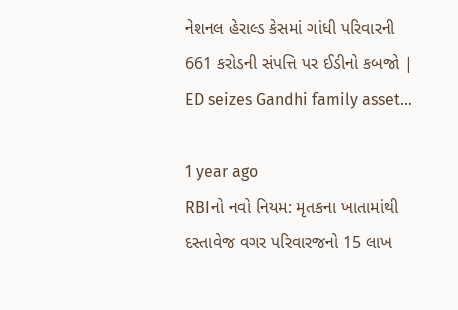નેશનલ હેરાલ્ડ કેસમાં ગાંધી પરિવારની 661 કરોડની સંપત્તિ પર ઈડીનો કબજો | ED seizes Gandhi family asset…

1 year ago
RBIનો નવો નિયમ: મૃતકના ખાતામાંથી દસ્તાવેજ વગર પરિવારજનો 15 લાખ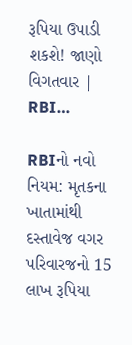રૂપિયા ઉપાડી શકશે! જાણો વિગતવાર | RBI…

RBIનો નવો નિયમ: મૃતકના ખાતામાંથી દસ્તાવેજ વગર પરિવારજનો 15 લાખ રૂપિયા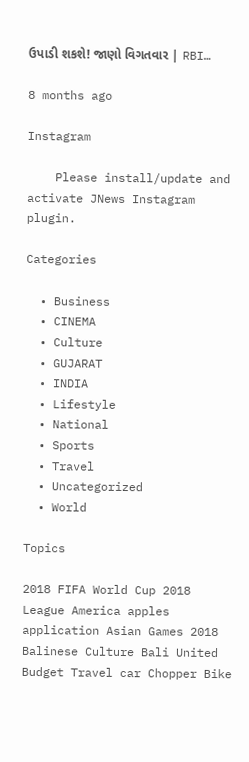ઉપાડી શકશે! જાણો વિગતવાર | RBI…

8 months ago

Instagram

    Please install/update and activate JNews Instagram plugin.

Categories

  • Business
  • CINEMA
  • Culture
  • GUJARAT
  • INDIA
  • Lifestyle
  • National
  • Sports
  • Travel
  • Uncategorized
  • World

Topics

2018 FIFA World Cup 2018 League America apples application Asian Games 2018 Balinese Culture Bali United Budget Travel car Chopper Bike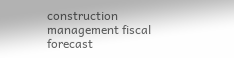construction management fiscal forecast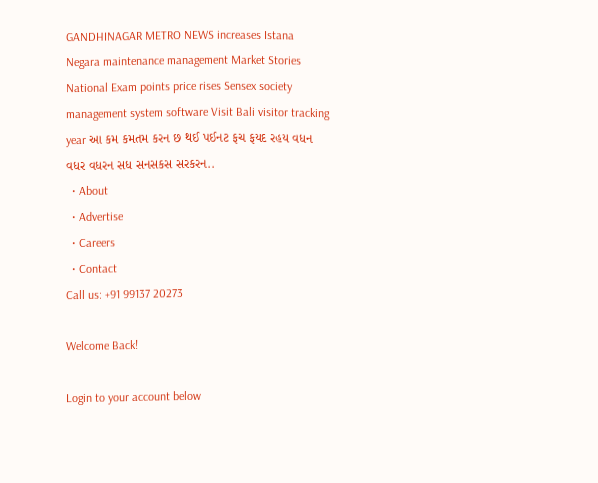GANDHINAGAR METRO NEWS increases Istana Negara maintenance management Market Stories National Exam points price rises Sensex society management system software Visit Bali visitor tracking year આ કમ કમતમ કરન છ થઈ પઈનટ ફચ ફયદ રહય વધન વધર વધરન સધ સનસકસ સરકરન..
  • About
  • Advertise
  • Careers
  • Contact
Call us: +91 99137 20273

Welcome Back!

Login to your account below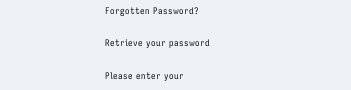Forgotten Password?

Retrieve your password

Please enter your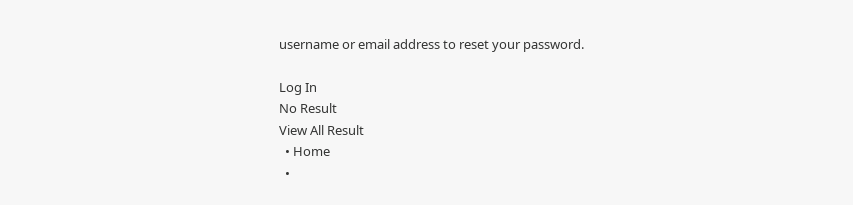username or email address to reset your password.

Log In
No Result
View All Result
  • Home
  •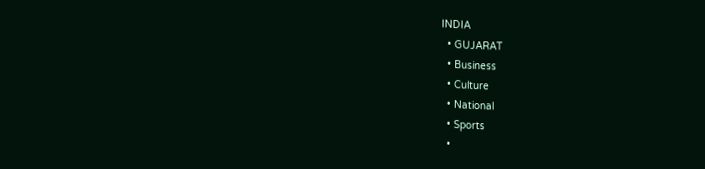INDIA
  • GUJARAT
  • Business
  • Culture
  • National
  • Sports
  •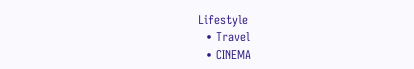Lifestyle
  • Travel
  • CINEMA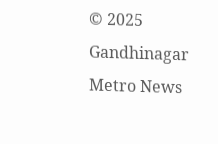© 2025 Gandhinagar Metro News